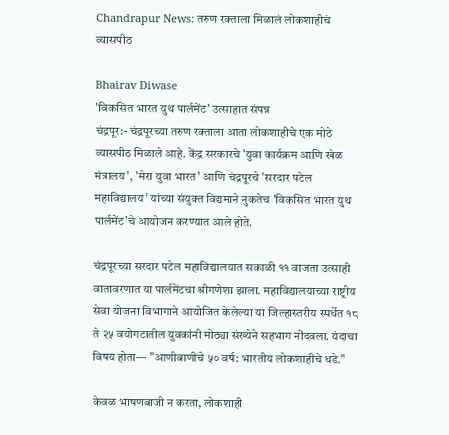Chandrapur News: तरुण रक्ताला मिळालं लोकशाहीचं व्यासपीठ

Bhairav Diwase
'विकसित भारत युथ पार्लमेंट' उत्साहात संपन्न
चंद्रपूर:- चंद्रपूरच्या तरुण रक्ताला आता लोकशाहीचे एक मोठे व्यासपीठ मिळाले आहे. केंद्र सरकारचे 'युवा कार्यक्रम आणि खेळ मंत्रालय', 'मेरा युवा भारत' आणि चंद्रपूरचे 'सरदार पटेल महाविद्यालय' यांच्या संयुक्त विद्यमाने नुकतेच 'विकसित भारत युथ पार्लमेंट'चे आयोजन करण्यात आले होते.

चंद्रपूरच्या सरदार पटेल महाविद्यालयात सकाळी ११ वाजता उत्साही वातावरणात या पार्लमेंटचा श्रीगणेशा झाला. महाविद्यालयाच्या राष्ट्रीय सेवा योजना विभागाने आयोजित केलेल्या या जिल्हास्तरीय स्पर्धेत १८ ते २५ वयोगटातील युवकांनी मोठ्या संख्येने सहभाग नोंदवला. यंदाचा विषय होता— "आणीबाणीचे ५० वर्ष: भारतीय लोकशाहीचे धडे."

केवळ भाषणबाजी न करता, लोकशाही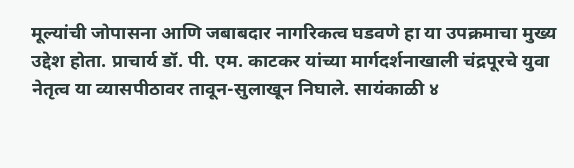मूल्यांची जोपासना आणि जबाबदार नागरिकत्व घडवणे हा या उपक्रमाचा मुख्य उद्देश होता. प्राचार्य डॉ. पी. एम. काटकर यांच्या मार्गदर्शनाखाली चंद्रपूरचे युवा नेतृत्व या व्यासपीठावर तावून-सुलाखून निघाले. सायंकाळी ४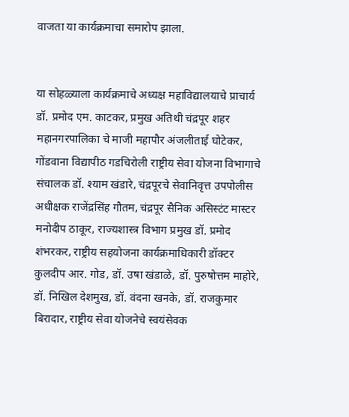वाजता या कार्यक्रमाचा समारोप झाला.


या सोहळ्याला कार्यक्रमाचे अध्यक्ष महाविद्यालयाचे प्राचार्य डॉ. प्रमोद एम. काटकर, प्रमुख अतिथी चंद्रपूर शहर महानगरपालिका चे माजी महापौर अंजलीताई घोटेकर, गोंडवाना विद्यापीठ गडचिरोली राष्ट्रीय सेवा योजना विभागाचे संचालक डॉ. श्याम खंडारे, चंद्रपूरचे सेवानिवृत्त उपपोलीस अधीक्षक राजेंद्रसिंह गौतम, चंद्रपूर सैनिक असिस्टंट मास्टर मनोदीप ठाकूर, राज्यशास्त्र विभाग प्रमुख डॉ. प्रमोद शंभरकर, राष्ट्रीय सहयोजना कार्यक्रमाधिकारी डॉक्टर कुलदीप आर. गोड, डॉ. उषा खंडाळे, डॉ. पुरुषोत्तम माहोरे, डॉ. निखिल देशमुख, डॉ. वंदना खनके, डॉ. राजकुमार बिरादार, राष्ट्रीय सेवा योजनेचे स्वयंसेवक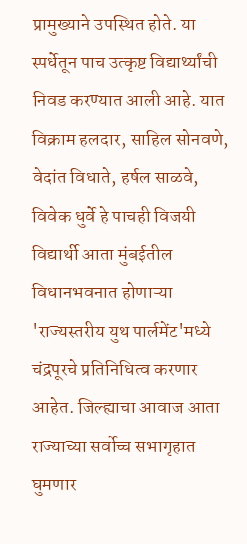प्रामुख्याने उपस्थित होते. या स्पर्धेतून पाच उत्कृष्ट विद्यार्थ्यांची निवड करण्यात आली आहे. यात विक्राम हलदार, साहिल सोनवणे, वेदांत विधाते, हर्षल साळवे, विवेक धुर्वे हे पाचही विजयी विद्यार्थी आता मुंबईतील विधानभवनात होणाऱ्या 'राज्यस्तरीय युथ पार्लमेंट'मध्ये चंद्रपूरचे प्रतिनिधित्व करणार आहेत. जिल्ह्याचा आवाज आता राज्याच्या सर्वोच्च सभागृहात घुमणार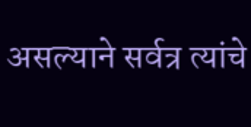असल्याने सर्वत्र त्यांचे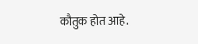कौतुक होत आहे.